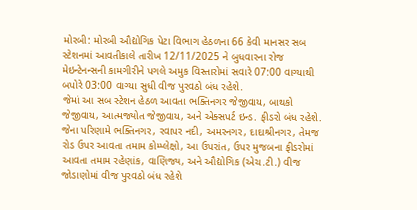મોરબી: મોરબી ઔદ્યોગિક પેટા વિભાગ હેઠળના 66 કેવી માનસર સબ સ્ટેશનમાં આવતીકાલે તારીખ 12/11/2025 ને બુધવારના રોજ મેઇન્ટેનન્સની કામગીરીને પગલે અમુક વિસ્તારોમાં સવારે 07:00 વાગ્યાથી બપોરે 03:00 વાગ્યા સુધી વીજ પુરવઠો બંધ રહેશે.
જેમાં આ સબ સ્ટેશન હેઠળ આવતા ભક્તિનગર જેજીવાય, બાથકો જેજીવાય, આત્મજ્યોત જેજીવાય, અને એક્સપર્ટ ઇન્ડ. ફીડરો બંધ રહેશે. જેના પરિણામે ભક્તિનગર, રવાપર નદી, અમરનગર, દાદાશ્રીનગર, તેમજ રોડ ઉપર આવતા તમામ કોમ્પ્લેક્ષો, આ ઉપરાંત, ઉપર મુજબના ફીડરોમાં આવતા તમામ રહેણાંક, વાણિજ્ય, અને ઔદ્યોગિક (એચ.ટી.) વીજ જોડાણોમાં વીજ પુરવઠો બંધ રહેશે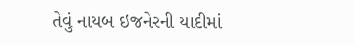તેવું નાયબ ઇજનેરની યાદીમાં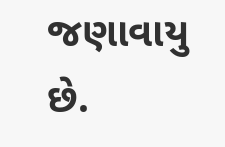જણાવાયુ છે.